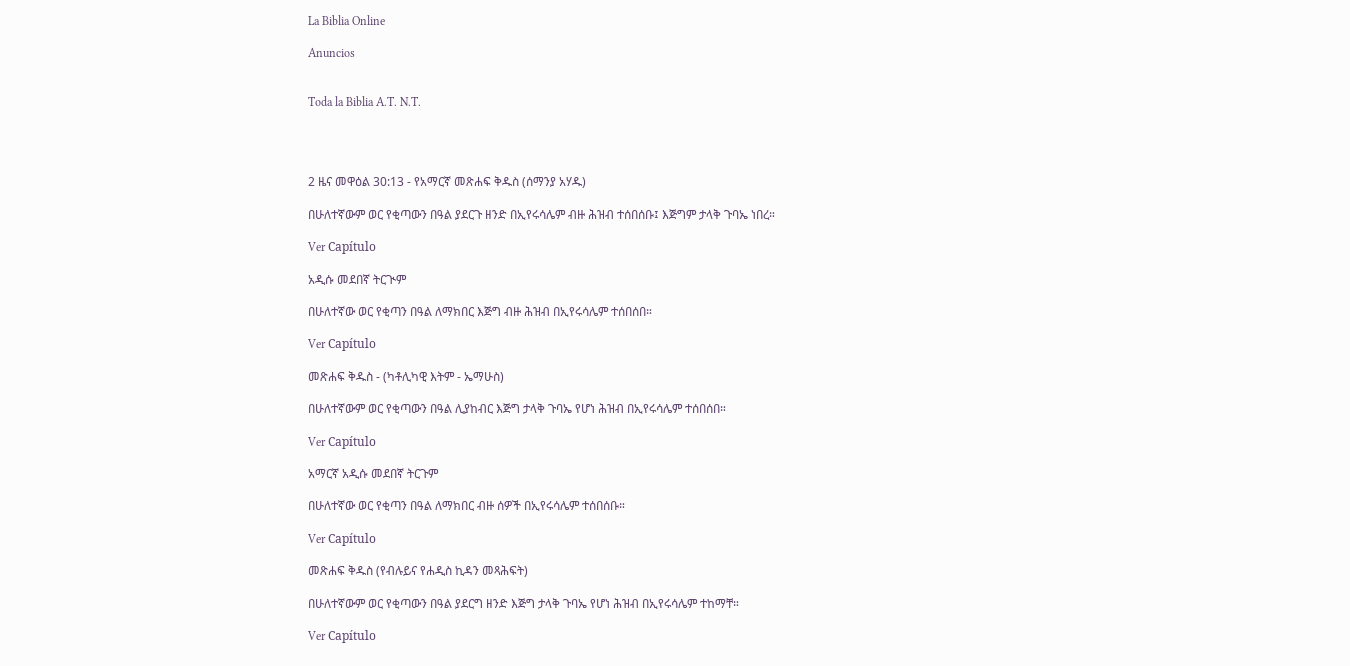La Biblia Online

Anuncios


Toda la Biblia A.T. N.T.




2 ዜና መዋዕል 30:13 - የአማርኛ መጽሐፍ ቅዱስ (ሰማንያ አሃዱ)

በሁለተኛውም ወር የቂጣውን በዓል ያደርጉ ዘንድ በኢየሩሳሌም ብዙ ሕዝብ ተሰበሰቡ፤ እጅግም ታላቅ ጉባኤ ነበረ።

Ver Capítulo

አዲሱ መደበኛ ትርጒም

በሁለተኛው ወር የቂጣን በዓል ለማክበር እጅግ ብዙ ሕዝብ በኢየሩሳሌም ተሰበሰበ።

Ver Capítulo

መጽሐፍ ቅዱስ - (ካቶሊካዊ እትም - ኤማሁስ)

በሁለተኛውም ወር የቂጣውን በዓል ሊያከብር እጅግ ታላቅ ጉባኤ የሆነ ሕዝብ በኢየሩሳሌም ተሰበሰበ።

Ver Capítulo

አማርኛ አዲሱ መደበኛ ትርጉም

በሁለተኛው ወር የቂጣን በዓል ለማክበር ብዙ ሰዎች በኢየሩሳሌም ተሰበሰቡ።

Ver Capítulo

መጽሐፍ ቅዱስ (የብሉይና የሐዲስ ኪዳን መጻሕፍት)

በሁለተኛውም ወር የቂጣውን በዓል ያደርግ ዘንድ እጅግ ታላቅ ጉባኤ የሆነ ሕዝብ በኢየሩሳሌም ተከማቸ።

Ver Capítulo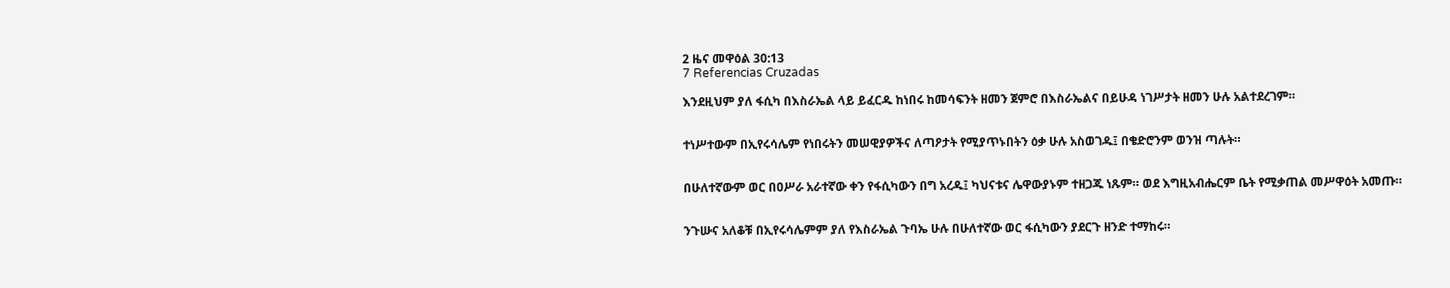2 ዜና መዋዕል 30:13
7 Referencias Cruzadas

እንደዚህም ያለ ፋሲካ በእስራኤል ላይ ይፈርዱ ከነበሩ ከመሳፍንት ዘመን ጀምሮ በእስራኤልና በይሁዳ ነገሥታት ዘመን ሁሉ አልተደረገም።


ተነሥተውም በኢየሩሳሌም የነበሩትን መሠዊያዎችና ለጣዖታት የሚያጥኑበትን ዕቃ ሁሉ አስወገዱ፤ በቄድሮንም ወንዝ ጣሉት።


በሁለተኛውም ወር በዐሥራ አራተኛው ቀን የፋሲካውን በግ አረዱ፤ ካህናቱና ሌዋውያኑም ተዘጋጁ ነጹም። ወደ እግዚአብሔርም ቤት የሚቃጠል መሥዋዕት አመጡ።


ንጉሡና አለቆቹ በኢየሩሳሌምም ያለ የእስራኤል ጉባኤ ሁሉ በሁለተኛው ወር ፋሲካውን ያደርጉ ዘንድ ተማከሩ።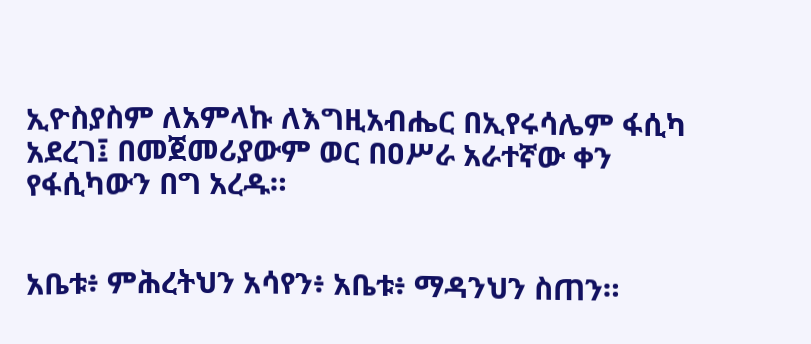ኢዮስያስም ለአምላኩ ለእግዚአብሔር በኢየሩሳሌም ፋሲካ አደረገ፤ በመጀመሪያውም ወር በዐሥራ አራተኛው ቀን የፋሲካውን በግ አረዱ።


አቤቱ፥ ምሕረትህን አሳየን፥ አቤቱ፥ ማዳንህን ስጠን።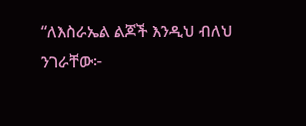“ለእስራኤል ልጆች እንዲህ ብለህ ንገራቸው፦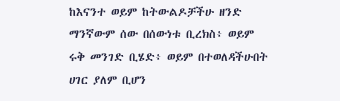ከእናንተ ወይም ከትውልዶቻችሁ ዘንድ ማንኛውም ሰው በሰውነቱ ቢረክስ፥ ወይም ሩቅ መንገድ ቢሄድ፥ ወይም በተወለዳችሁበት ሀገር ያለም ቢሆን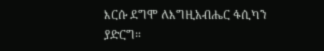እርሱ ደግሞ ለእግዚአብሔር ፋሲካን ያድርግ።